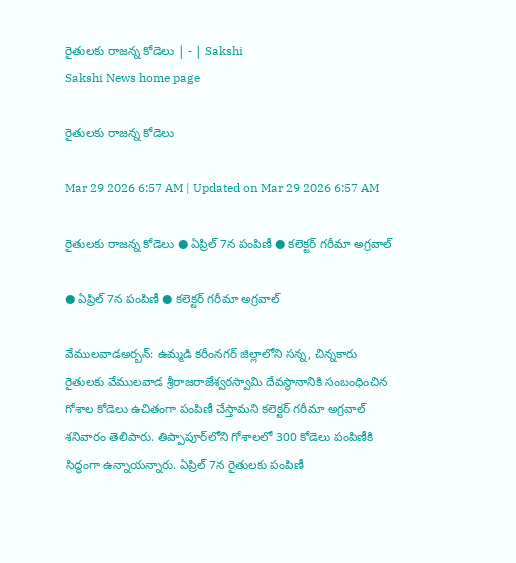రైతులకు రాజన్న కోడెలు | - | Sakshi
Sakshi News home page

రైతులకు రాజన్న కోడెలు

Mar 29 2026 6:57 AM | Updated on Mar 29 2026 6:57 AM

రైతులకు రాజన్న కోడెలు ● ఏప్రిల్‌ 7న పంపిణీ ● కలెక్టర్‌ గరీమా అగ్రవాల్‌

● ఏప్రిల్‌ 7న పంపిణీ ● కలెక్టర్‌ గరీమా అగ్రవాల్‌

వేములవాడఅర్బన్‌: ఉమ్మడి కరీంనగర్‌ జిల్లాలోని సన్న, చిన్నకారు రైతులకు వేములవాడ శ్రీరాజరాజేశ్వరస్వామి దేవస్థానానికి సంబంధించిన గోశాల కోడెలు ఉచితంగా పంపిణీ చేస్తామని కలెక్టర్‌ గరీమా అగ్రవాల్‌ శనివారం తెలిపారు. తిప్పాపూర్‌లోని గోశాలలో 300 కోడెలు పంపిణీకి సిద్ధంగా ఉన్నాయన్నారు. ఏప్రిల్‌ 7న రైతులకు పంపిణీ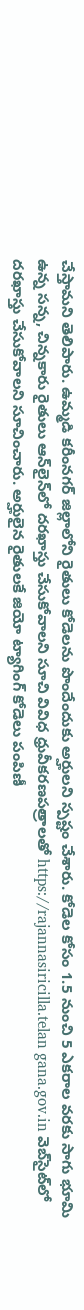చేస్తామని తెలిపారు. ఉమ్మడి కరీంనగర్‌ జిల్లాలోని రైతులు కోడెలను పొందేందుకు అర్హులని స్పష్టం చేశారు. కోడెల కోసం 1.5 నుంచి 5 ఎకరాల వరకు సాగు భూమి ఉన్న సన్న, చిన్నకారు రైతులు ఆన్‌లైన్‌లో దరఖాస్తు చేసుకోవాలని సూచి వివిధ ధ్రువీకరణపత్రాలతో https://rajannasiricilla.telan gana.gov.in వెబ్‌సైట్‌లో దరఖాస్తు చేసుకోవాలని సూచించారు. అర్హులైన రైతులకే జియో ట్యాగింగ్‌ కోడెలు పంపిణీ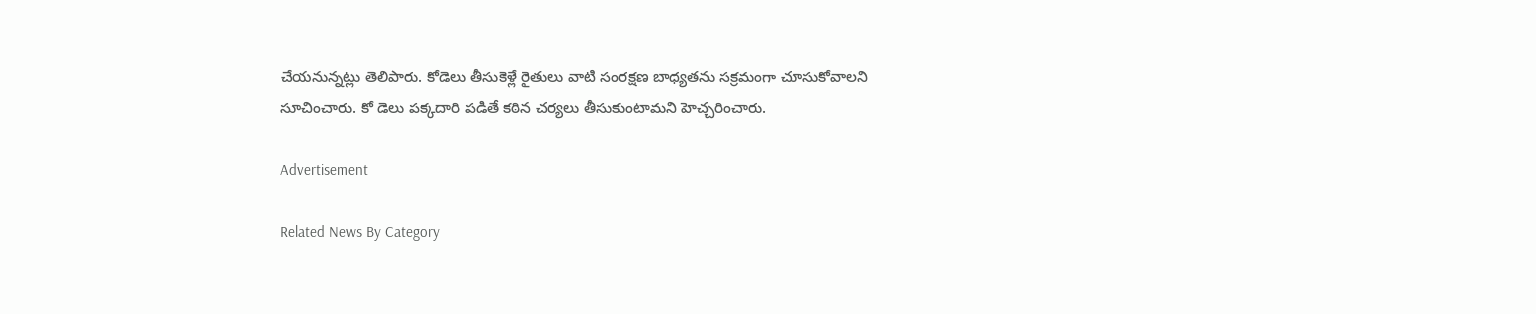చేయనున్నట్లు తెలిపారు. కోడెలు తీసుకెళ్లే రైతులు వాటి సంరక్షణ బాధ్యతను సక్రమంగా చూసుకోవాలని సూచించారు. కో డెలు పక్కదారి పడితే కఠిన చర్యలు తీసుకుంటామని హెచ్చరించారు.

Advertisement

Related News By Category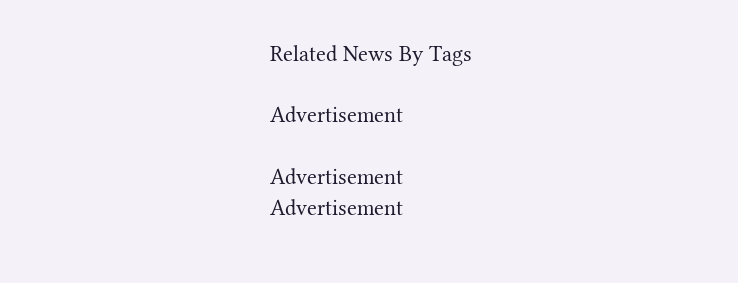Related News By Tags

Advertisement

Advertisement
Advertisement